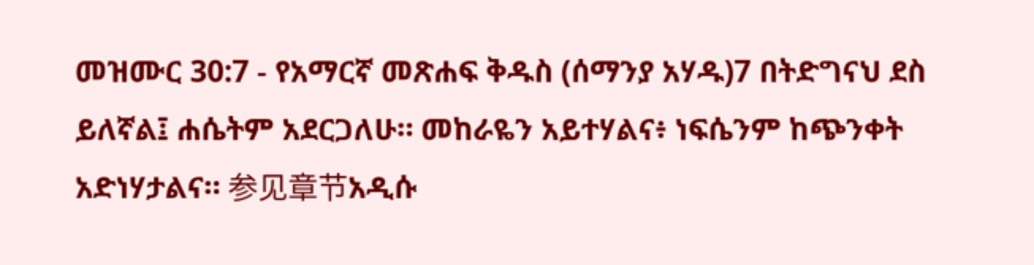መዝሙር 30:7 - የአማርኛ መጽሐፍ ቅዱስ (ሰማንያ አሃዱ)7 በትድግናህ ደስ ይለኛል፤ ሐሴትም አደርጋለሁ። መከራዬን አይተሃልና፥ ነፍሴንም ከጭንቀት አድነሃታልና። 参见章节አዲሱ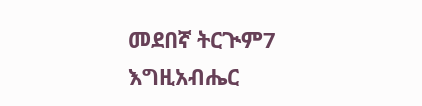መደበኛ ትርጒም7 እግዚአብሔር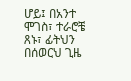ሆይ፤ በአንተ ሞገስ፣ ተራሮቼ ጸኑ፣ ፊትህን በሰወርህ ጊዜ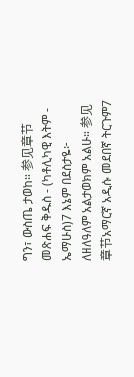ግን፣ ውስጤ ታወከ። 参见章节መጽሐፍ ቅዱስ - (ካቶሊካዊ እትም - ኤማሁስ)7 እኔም በደስታዬ፦ ለዘለዓለም አልታወክም አልሁ። 参见章节አማርኛ አዲሱ መደበኛ ትርጉም7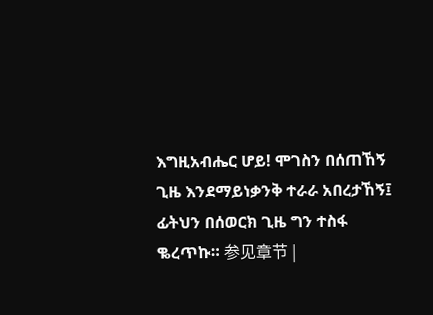እግዚአብሔር ሆይ! ሞገስን በሰጠኸኝ ጊዜ እንደማይነቃንቅ ተራራ አበረታኸኝ፤ ፊትህን በሰወርክ ጊዜ ግን ተስፋ ቈረጥኩ። 参见章节 |